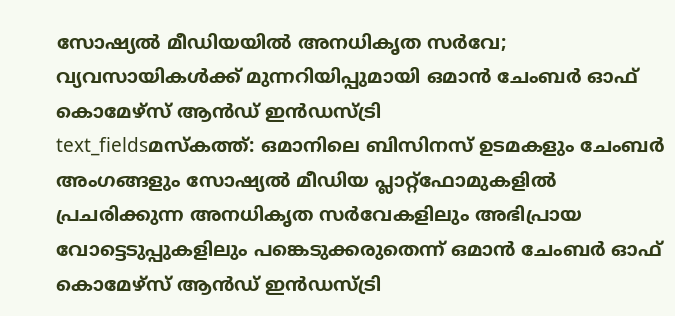സോഷ്യൽ മീഡിയയിൽ അനധികൃത സർവേ; വ്യവസായികൾക്ക് മുന്നറിയിപ്പുമായി ഒമാൻ ചേംബർ ഓഫ് കൊമേഴ്സ് ആൻഡ് ഇൻഡസ്ട്രി
text_fieldsമസ്കത്ത്: ഒമാനിലെ ബിസിനസ് ഉടമകളും ചേംബർ അംഗങ്ങളും സോഷ്യൽ മീഡിയ പ്ലാറ്റ്ഫോമുകളിൽ പ്രചരിക്കുന്ന അനധികൃത സർവേകളിലും അഭിപ്രായ വോട്ടെടുപ്പുകളിലും പങ്കെടുക്കരുതെന്ന് ഒമാൻ ചേംബർ ഓഫ് കൊമേഴ്സ് ആൻഡ് ഇൻഡസ്ട്രി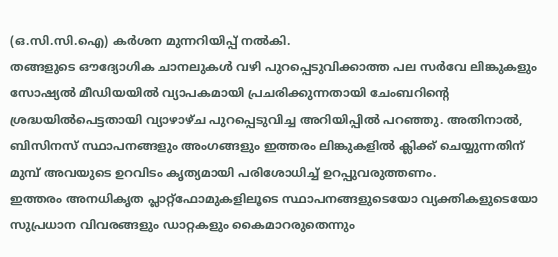(ഒ.സി.സി.ഐ) കർശന മുന്നറിയിപ്പ് നൽകി.
തങ്ങളുടെ ഔദ്യോഗിക ചാനലുകൾ വഴി പുറപ്പെടുവിക്കാത്ത പല സർവേ ലിങ്കുകളും സോഷ്യൽ മീഡിയയിൽ വ്യാപകമായി പ്രചരിക്കുന്നതായി ചേംബറിന്റെ ശ്രദ്ധയിൽപെട്ടതായി വ്യാഴാഴ്ച പുറപ്പെടുവിച്ച അറിയിപ്പിൽ പറഞ്ഞു. അതിനാൽ, ബിസിനസ് സ്ഥാപനങ്ങളും അംഗങ്ങളും ഇത്തരം ലിങ്കുകളിൽ ക്ലിക്ക് ചെയ്യുന്നതിന് മുമ്പ് അവയുടെ ഉറവിടം കൃത്യമായി പരിശോധിച്ച് ഉറപ്പുവരുത്തണം.
ഇത്തരം അനധികൃത പ്ലാറ്റ്ഫോമുകളിലൂടെ സ്ഥാപനങ്ങളുടെയോ വ്യക്തികളുടെയോ സുപ്രധാന വിവരങ്ങളും ഡാറ്റകളും കൈമാറരുതെന്നും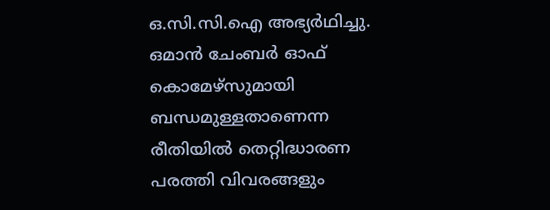ഒ.സി.സി.ഐ അഭ്യർഥിച്ചു. ഒമാൻ ചേംബർ ഓഫ് കൊമേഴ്സുമായി ബന്ധമുള്ളതാണെന്ന രീതിയിൽ തെറ്റിദ്ധാരണ പരത്തി വിവരങ്ങളും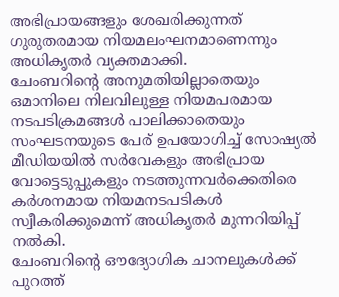അഭിപ്രായങ്ങളും ശേഖരിക്കുന്നത് ഗുരുതരമായ നിയമലംഘനമാണെന്നും അധികൃതർ വ്യക്തമാക്കി.
ചേംബറിന്റെ അനുമതിയില്ലാതെയും ഒമാനിലെ നിലവിലുള്ള നിയമപരമായ നടപടിക്രമങ്ങൾ പാലിക്കാതെയും സംഘടനയുടെ പേര് ഉപയോഗിച്ച് സോഷ്യൽ മീഡിയയിൽ സർവേകളും അഭിപ്രായ വോട്ടെടുപ്പുകളും നടത്തുന്നവർക്കെതിരെ കർശനമായ നിയമനടപടികൾ സ്വീകരിക്കുമെന്ന് അധികൃതർ മുന്നറിയിപ്പ് നൽകി.
ചേംബറിന്റെ ഔദ്യോഗിക ചാനലുകൾക്ക് പുറത്ത്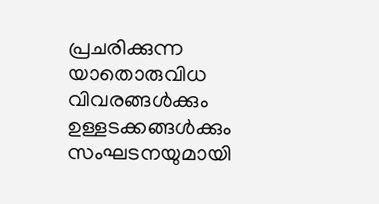പ്രചരിക്കുന്ന യാതൊരുവിധ വിവരങ്ങൾക്കും ഉള്ളടക്കങ്ങൾക്കും സംഘടനയുമായി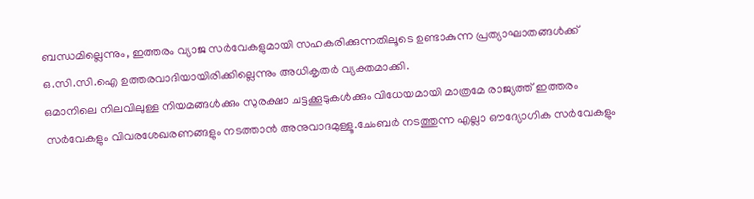ബന്ധമില്ലെന്നും, ഇത്തരം വ്യാജ സർവേകളുമായി സഹകരിക്കുന്നതിലൂടെ ഉണ്ടാകുന്ന പ്രത്യാഘാതങ്ങൾക്ക് ഒ.സി.സി.ഐ ഉത്തരവാദിയായിരിക്കില്ലെന്നും അധികൃതർ വ്യക്തമാക്കി.
ഒമാനിലെ നിലവിലുള്ള നിയമങ്ങൾക്കും സുരക്ഷാ ചട്ടക്കൂടുകൾക്കും വിധേയമായി മാത്രമേ രാജ്യത്ത് ഇത്തരം സർവേകളും വിവരശേഖരണങ്ങളും നടത്താൻ അനുവാദമുള്ളൂ.ചേംബർ നടത്തുന്ന എല്ലാ ഔദ്യോഗിക സർവേകളും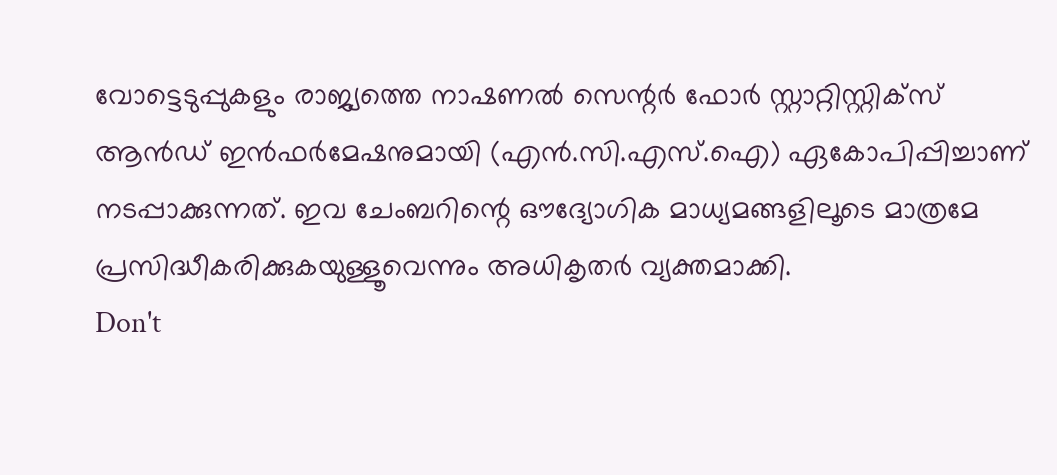വോട്ടെടുപ്പുകളും രാജ്യത്തെ നാഷണൽ സെന്റർ ഫോർ സ്റ്റാറ്റിസ്റ്റിക്സ് ആൻഡ് ഇൻഫർമേഷനുമായി (എൻ.സി.എസ്.ഐ) ഏകോപിപ്പിച്ചാണ് നടപ്പാക്കുന്നത്. ഇവ ചേംബറിന്റെ ഔദ്യോഗിക മാധ്യമങ്ങളിലൂടെ മാത്രമേ പ്രസിദ്ധീകരിക്കുകയുള്ളൂവെന്നും അധികൃതർ വ്യക്തമാക്കി.
Don't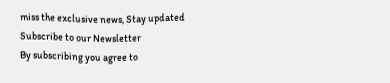miss the exclusive news, Stay updated
Subscribe to our Newsletter
By subscribing you agree to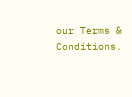our Terms & Conditions.